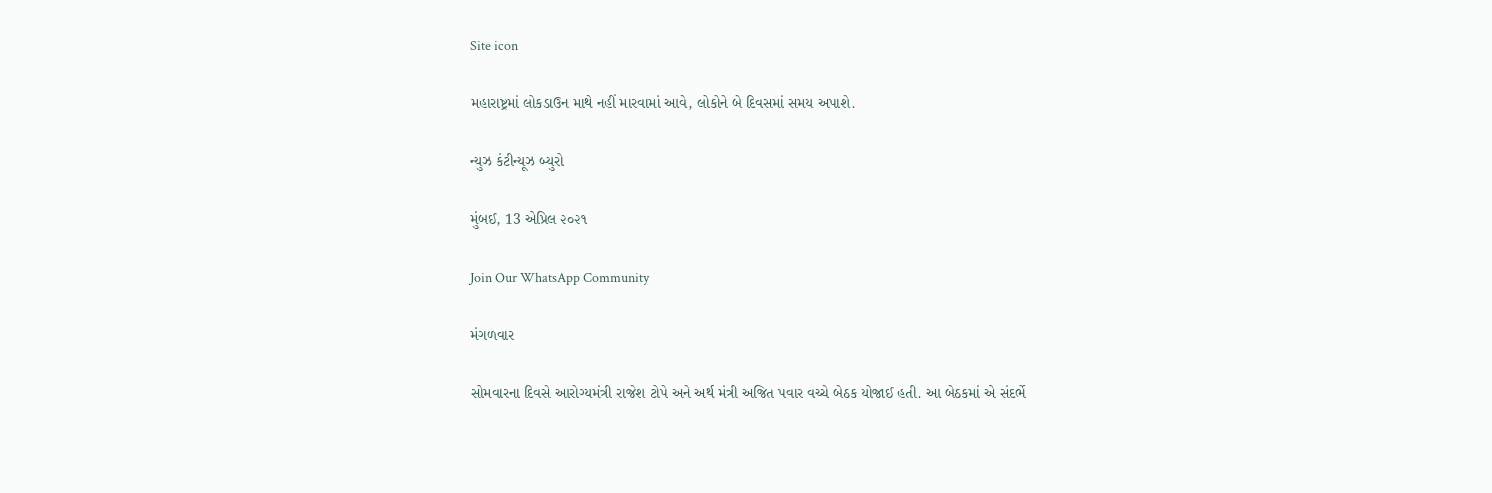Site icon

મહારાષ્ટ્રમાં લોકડાઉન માથે નહીં મારવામાં આવે, લોકોને બે દિવસમાં સમય અપાશે.

ન્યુઝ કંટીન્યૂઝ બ્યુરો

મુંબઈ, 13 એપ્રિલ ૨૦૨૧

Join Our WhatsApp Community

મંગળવાર

સોમવારના દિવસે આરોગ્યમંત્રી રાજેશ ટોપે અને અર્થ મંત્રી અજિત પવાર વચ્ચે બેઠક યોજાઈ હતી. આ બેઠકમાં એ સંદર્ભે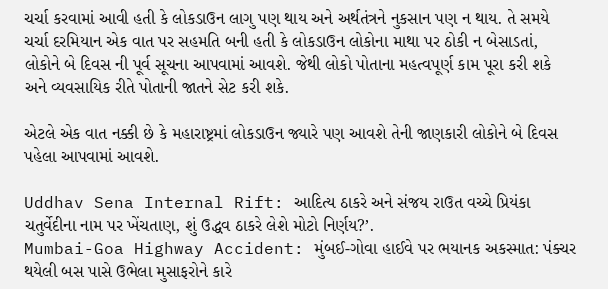ચર્ચા કરવામાં આવી હતી કે લોકડાઉન લાગુ પણ થાય અને અર્થતંત્રને નુકસાન પણ ન થાય. તે સમયે ચર્ચા દરમિયાન એક વાત પર સહમતિ બની હતી કે લોકડાઉન લોકોના માથા પર ઠોકી ન બેસાડતાં, લોકોને બે દિવસ ની પૂર્વ સૂચના આપવામાં આવશે. જેથી લોકો પોતાના મહત્વપૂર્ણ કામ પૂરા કરી શકે અને વ્યવસાયિક રીતે પોતાની જાતને સેટ કરી શકે.

એટલે એક વાત નક્કી છે કે મહારાષ્ટ્રમાં લોકડાઉન જ્યારે પણ આવશે તેની જાણકારી લોકોને બે દિવસ પહેલા આપવામાં આવશે.

Uddhav Sena Internal Rift: આદિત્ય ઠાકરે અને સંજય રાઉત વચ્ચે પ્રિયંકા ચતુર્વેદીના નામ પર ખેંચતાણ, શું ઉદ્ધવ ઠાકરે લેશે મોટો નિર્ણય?’.
Mumbai-Goa Highway Accident: મુંબઈ-ગોવા હાઈવે પર ભયાનક અકસ્માત: પંક્ચર થયેલી બસ પાસે ઉભેલા મુસાફરોને કારે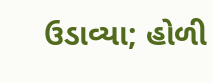ઉડાવ્યા; હોળી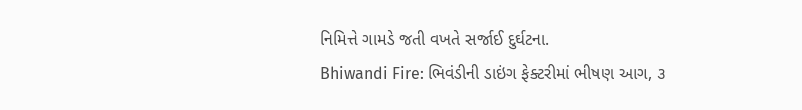નિમિત્તે ગામડે જતી વખતે સર્જાઈ દુર્ઘટના.
Bhiwandi Fire: ભિવંડીની ડાઇંગ ફેક્ટરીમાં ભીષણ આગ, ૩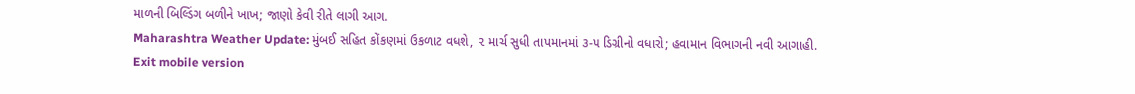માળની બિલ્ડિંગ બળીને ખાખ; જાણો કેવી રીતે લાગી આગ.
Maharashtra Weather Update: મુંબઈ સહિત કોંકણમાં ઉકળાટ વધશે, ૨ માર્ચ સુધી તાપમાનમાં ૩-૫ ડિગ્રીનો વધારો; હવામાન વિભાગની નવી આગાહી.
Exit mobile version